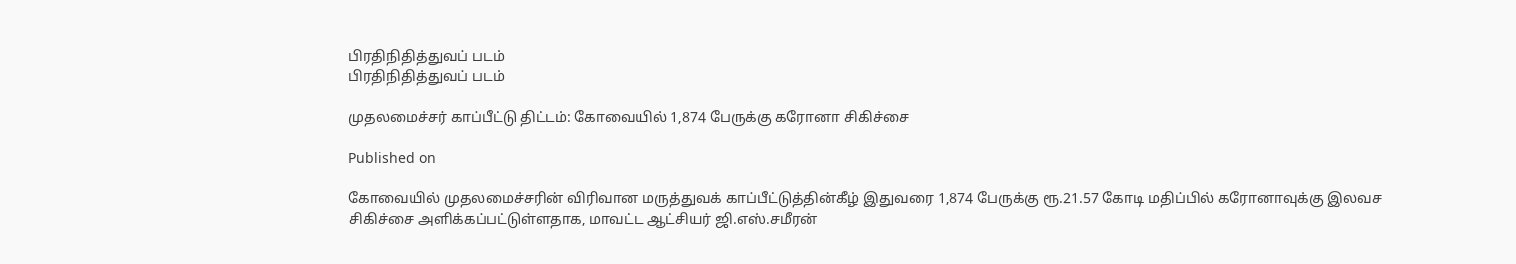பிரதிநிதித்துவப் படம்
பிரதிநிதித்துவப் படம்

முதலமைச்சர் காப்பீட்டு திட்டம்: கோவையில் 1,874 பேருக்கு கரோனா சிகிச்சை

Published on

கோவையில் முதலமைச்சரின் விரிவான மருத்துவக் காப்பீட்டுத்தின்கீழ் இதுவரை 1,874 பேருக்கு ரூ.21.57 கோடி மதிப்பில் கரோனாவுக்கு இலவச சிகிச்சை அளிக்கப்பட்டுள்ளதாக, மாவட்ட ஆட்சியர் ஜி.எஸ்.சமீரன்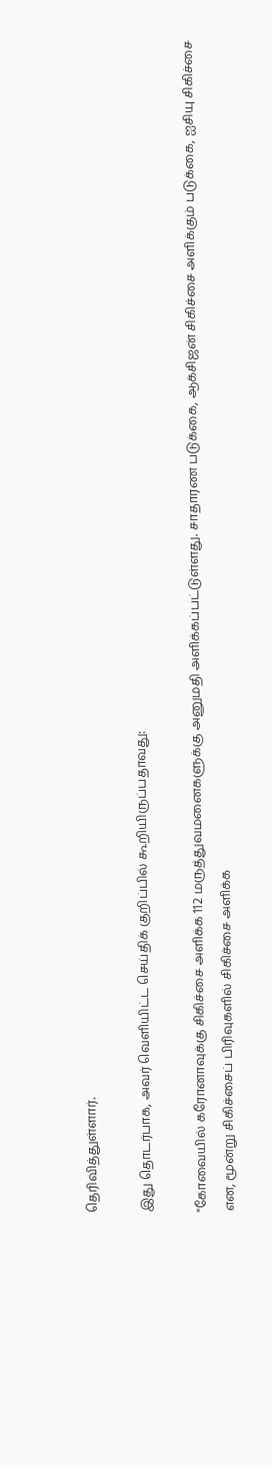தெரிவித்துள்ளார்.

இது தொடர்பாக, அவர் வெளியிட்ட செய்திக் குறிப்பில் கூறியிருப்பதாவது:

"கோவையில் கரோனாவுக்கு சிகிச்சை அளிக்க 112 மருத்துவமனைகளுக்கு அனுமதி அளிக்கப்பட்டுள்ளது. சாதாரண படுக்கை, ஆக்சிஜன் சிகிச்சை அளிக்கும் படுக்கை, ஐசியு சிகிச்சை என, மூன்று சிகிச்சைப் பிரிவுகளில் சிகிச்சை அளிக்க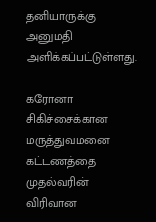தனியாருக்கு அனுமதி அளிக்கப்பட்டுள்ளது.

கரோனா சிகிச்சைக்கான மருத்துவமனை கட்டணத்தை முதல்வரின் விரிவான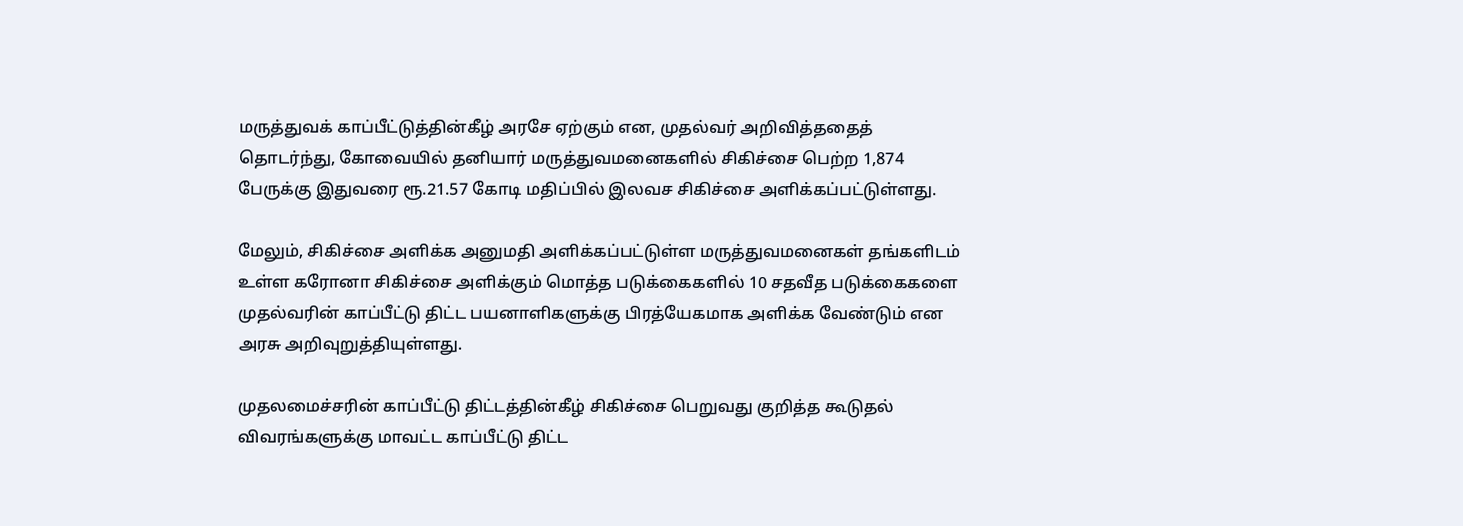மருத்துவக் காப்பீட்டுத்தின்கீழ் அரசே ஏற்கும் என, முதல்வர் அறிவித்ததைத் தொடர்ந்து, கோவையில் தனியார் மருத்துவமனைகளில் சிகிச்சை பெற்ற 1,874 பேருக்கு இதுவரை ரூ.21.57 கோடி மதிப்பில் இலவச சிகிச்சை அளிக்கப்பட்டுள்ளது.

மேலும், சிகிச்சை அளிக்க அனுமதி அளிக்கப்பட்டுள்ள மருத்துவமனைகள் தங்களிடம் உள்ள கரோனா சிகிச்சை அளிக்கும் மொத்த படுக்கைகளில் 10 சதவீத படுக்கைகளை முதல்வரின் காப்பீட்டு திட்ட பயனாளிகளுக்கு பிரத்யேகமாக அளிக்க வேண்டும் என அரசு அறிவுறுத்தியுள்ளது.

முதலமைச்சரின் காப்பீட்டு திட்டத்தின்கீழ் சிகிச்சை பெறுவது குறித்த கூடுதல் விவரங்களுக்கு மாவட்ட காப்பீட்டு திட்ட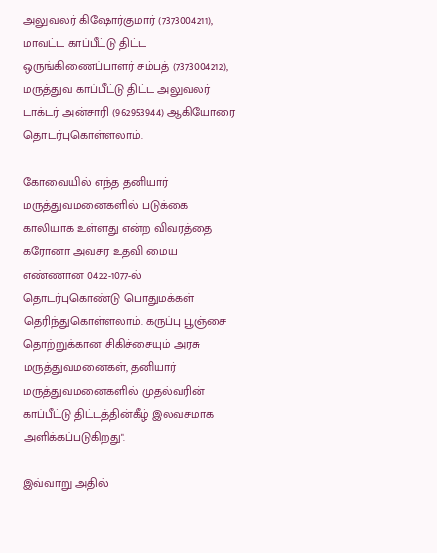அலுவலர் கிஷோர்குமார் (7373004211), மாவட்ட காப்பீட்டு திட்ட ஒருங்கிணைப்பாளர் சம்பத் (7373004212), மருத்துவ காப்பீட்டு திட்ட அலுவலர் டாக்டர் அன்சாரி (962953944) ஆகியோரை தொடர்புகொள்ளலாம்.

கோவையில் எந்த தனியார் மருத்துவமனைகளில் படுக்கை காலியாக உள்ளது என்ற விவரத்தை கரோனா அவசர உதவி மைய எண்ணான 0422-1077-ல் தொடர்புகொண்டு பொதுமக்கள் தெரிந்துகொள்ளலாம். கருப்பு பூஞ்சை தொற்றுக்கான சிகிச்சையும் அரசு மருத்துவமனைகள், தனியார் மருத்துவமனைகளில் முதல்வரின் காப்பீட்டு திட்டத்தின்கீழ் இலவசமாக அளிக்கப்படுகிறது".

இவ்வாறு அதில்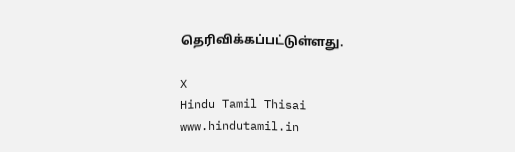தெரிவிக்கப்பட்டுள்ளது.

X
Hindu Tamil Thisai
www.hindutamil.in